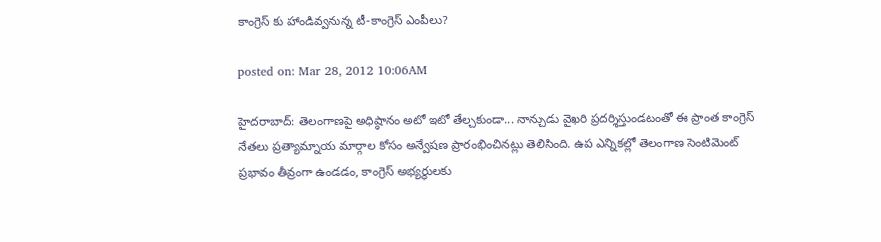కాంగ్రెస్ కు హాండివ్వనున్న టీ-కాంగ్రెస్ ఎంపీలు?

posted on: Mar 28, 2012 10:06AM

హైదరాబాద్: తెలంగాణపై అధిష్ఠానం అటో ఇటో తేల్చకుండా... నాన్చుడు వైఖరి ప్రదర్శిస్తుండటంతో ఈ ప్రాంత కాంగ్రెస్ నేతలు ప్రత్యామ్నాయ మార్గాల కోసం అన్వేషణ ప్రారంభించినట్లు తెలిసింది. ఉప ఎన్నికల్లో తెలంగాణ సెంటిమెంట్ ప్రభావం తీవ్రంగా ఉండడం, కాంగ్రెస్ అభ్యర్థులకు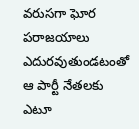వరుసగా ఘోర పరాజయాలు ఎదురవుతుండటంతో ఆ పార్టీ నేతలకు ఎటూ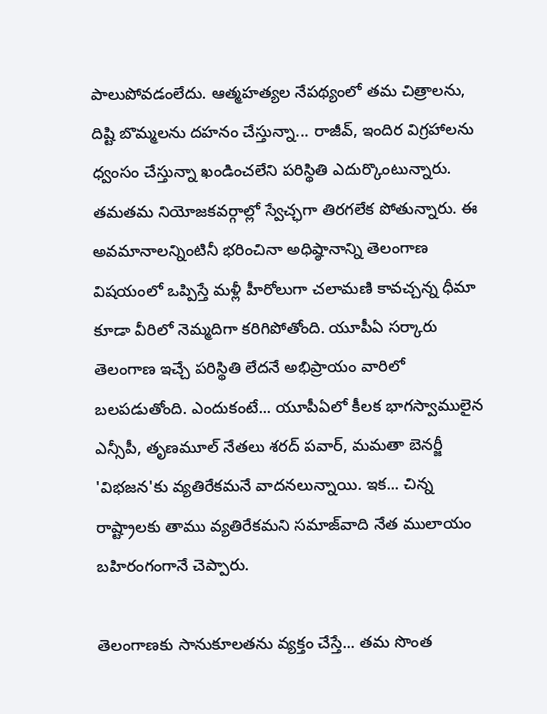పాలుపోవడంలేదు. ఆత్మహత్యల నేపథ్యంలో తమ చిత్రాలను, దిష్టి బొమ్మలను దహనం చేస్తున్నా... రాజీవ్, ఇందిర విగ్రహాలను ధ్వంసం చేస్తున్నా ఖండించలేని పరిస్థితి ఎదుర్కొంటున్నారు. తమతమ నియోజకవర్గాల్లో స్వేచ్ఛగా తిరగలేక పోతున్నారు. ఈ అవమానాలన్నింటినీ భరించినా అధిష్ఠానాన్ని తెలంగాణ విషయంలో ఒప్పిస్తే మళ్లీ హీరోలుగా చలామణి కావచ్చన్న ధీమా కూడా వీరిలో నెమ్మదిగా కరిగిపోతోంది. యూపీఏ సర్కారు తెలంగాణ ఇచ్చే పరిస్థితి లేదనే అభిప్రాయం వారిలో బలపడుతోంది. ఎందుకంటే... యూపీఏలో కీలక భాగస్వాములైన ఎన్సీపీ, తృణమూల్ నేతలు శరద్ పవార్, మమతా బెనర్జీ 'విభజన'కు వ్యతిరేకమనే వాదనలున్నాయి. ఇక... చిన్న రాష్ట్రాలకు తాము వ్యతిరేకమని సమాజ్‌వాది నేత ములాయం బహిరంగంగానే చెప్పారు.

తెలంగాణకు సానుకూలతను వ్యక్తం చేస్తే... తమ సొంత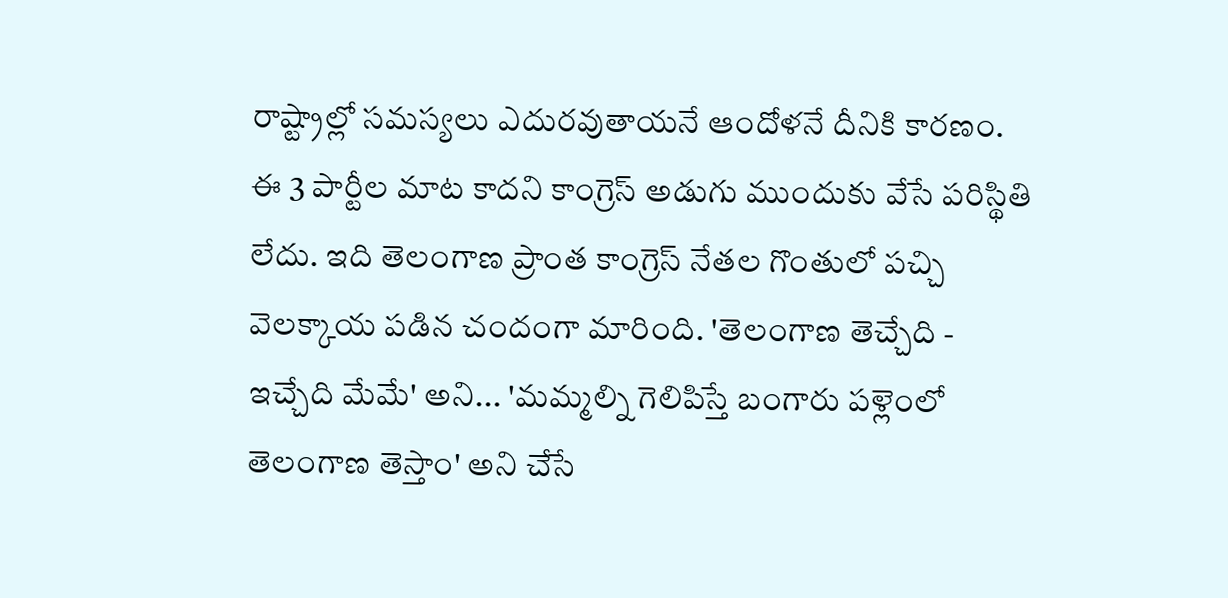రాష్ట్రాల్లో సమస్యలు ఎదురవుతాయనే ఆందోళనే దీనికి కారణం. ఈ 3 పార్టీల మాట కాదని కాంగ్రెస్ అడుగు ముందుకు వేసే పరిస్థితి లేదు. ఇది తెలంగాణ ప్రాంత కాంగ్రెస్ నేతల గొంతులో పచ్చి వెలక్కాయ పడిన చందంగా మారింది. 'తెలంగాణ తెచ్చేది - ఇచ్చేది మేమే' అని... 'మమ్మల్ని గెలిపిస్తే బంగారు పళ్లెంలో తెలంగాణ తెస్తాం' అని చేసే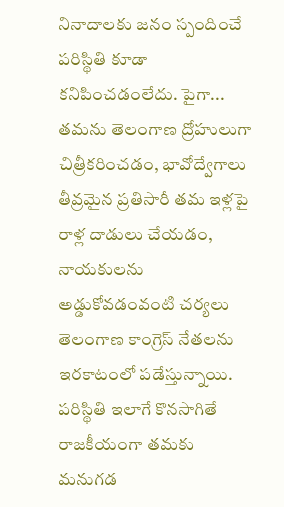నినాదాలకు జనం స్పందించే పరిస్థితి కూడా కనిపించడంలేదు. పైగా... తమను తెలంగాణ ద్రోహులుగా చిత్రీకరించడం, భావోద్వేగాలు తీవ్రమైన ప్రతిసారీ తమ ఇళ్లపై రాళ్ల దాడులు చేయడం, నాయకులను అడ్డుకోవడంవంటి చర్యలు తెలంగాణ కాంగ్రెస్ నేతలను ఇరకాటంలో పడేస్తున్నాయి. పరిస్థితి ఇలాగే కొనసాగితే రాజకీయంగా తమకు మనుగడ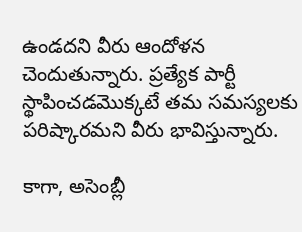ఉండదని వీరు ఆందోళన చెందుతున్నారు. ప్రత్యేక పార్టీ స్థాపించడమొక్కటే తమ సమస్యలకు పరిష్కారమని వీరు భావిస్తున్నారు.

కాగా, అసెంబ్లీ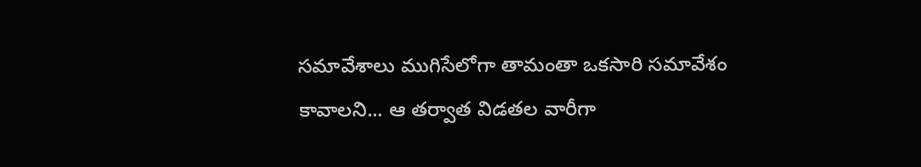సమావేశాలు ముగిసేలోగా తామంతా ఒకసారి సమావేశం కావాలని... ఆ తర్వాత విడతల వారీగా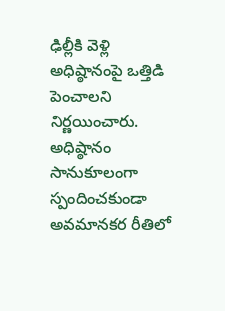ఢిల్లీకి వెళ్లి అధిష్ఠానంపై ఒత్తిడి పెంచాలని నిర్ణయించారు. అధిష్ఠానం సానుకూలంగా స్పందించకుండా అవమానకర రీతిలో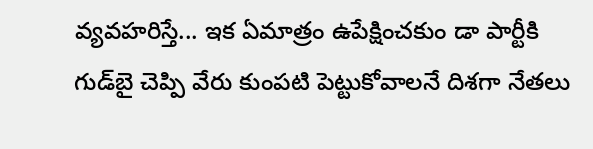వ్యవహరిస్తే... ఇక ఏమాత్రం ఉపేక్షించకుం డా పార్టీకి గుడ్‌బై చెప్పి వేరు కుంపటి పెట్టుకోవాలనే దిశగా నేతలు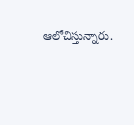ఆలోచిస్తున్నారు.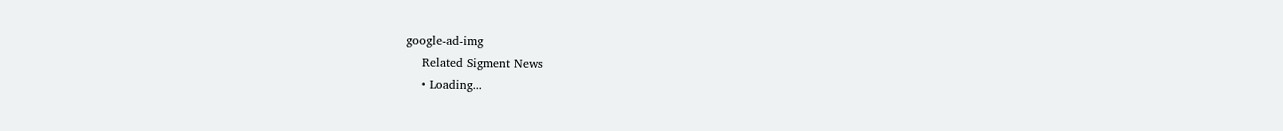google-ad-img
    Related Sigment News
    • Loading...